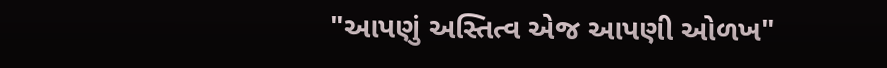"આપણું અસ્તિત્વ એજ આપણી ઓળખ"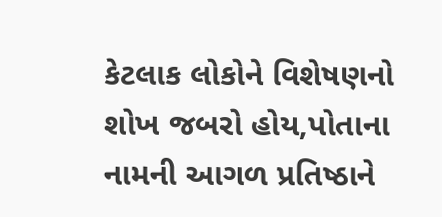કેટલાક લોકોને વિશેષણનો શોખ જબરો હોય,પોતાના નામની આગળ પ્રતિષ્ઠાને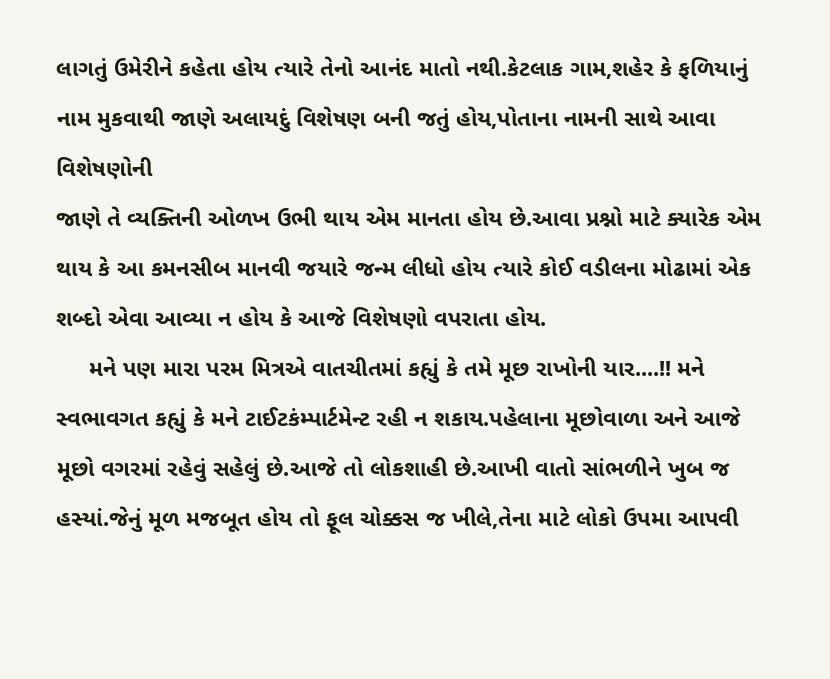લાગતું ઉમેરીને કહેતા હોય ત્યારે તેનો આનંદ માતો નથી.કેટલાક ગામ,શહેર કે ફળિયાનું નામ મુકવાથી જાણે અલાયદું વિશેષણ બની જતું હોય,પોતાના નામની સાથે આવા વિશેષણોની
જાણે તે વ્યક્તિની ઓળખ ઉભી થાય એમ માનતા હોય છે.આવા પ્રશ્નો માટે ક્યારેક એમ થાય કે આ કમનસીબ માનવી જયારે જન્મ લીધો હોય ત્યારે કોઈ વડીલના મોઢામાં એક શબ્દો એવા આવ્યા ન હોય કે આજે વિશેષણો વપરાતા હોય.
     મને પણ મારા પરમ મિત્રએ વાતચીતમાં કહ્યું કે તમે મૂછ રાખોની યાર....!! મને સ્વભાવગત કહ્યું કે મને ટાઈટકંમ્પાર્ટમેન્ટ રહી ન શકાય.પહેલાના મૂછોવાળા અને આજે મૂછો વગરમાં રહેવું સહેલું છે.આજે તો લોકશાહી છે.આખી વાતો સાંભળીને ખુબ જ હસ્યાં.જેનું મૂળ મજબૂત હોય તો ફૂલ ચોક્કસ જ ખીલે,તેના માટે લોકો ઉપમા આપવી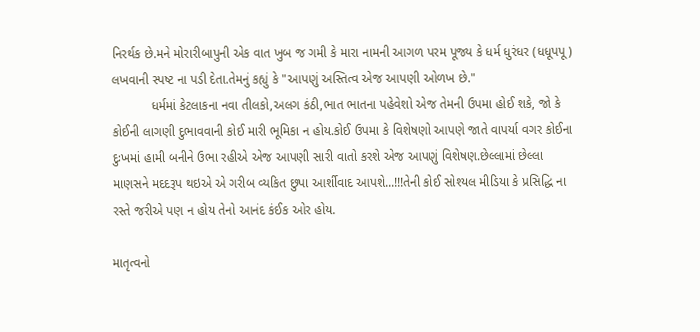નિરર્થક છે.મને મોરારીબાપુની એક વાત ખુબ જ ગમી કે મારા નામની આગળ પરમ પૂજ્ય કે ધર્મ ધુરંધર (ધધૂપપૂ) લખવાની સ્પષ્ટ ના પડી દેતા.તેમનું કહ્યું કે "આપણું અસ્તિત્વ એજ આપણી ઓળખ છે."
           ધર્મમાં કેટલાકના નવા તીલકો,અલગ કંઠી,ભાત ભાતના પહેવેશો એજ તેમની ઉપમા હોઈ શકે, જો કે કોઈની લાગણી દુભાવવાની કોઈ મારી ભૂમિકા ન હોય.કોઈ ઉપમા કે વિશેષણો આપણે જાતે વાપર્યા વગર કોઈના દુઃખમાં હામી બનીને ઉભા રહીએ એજ આપણી સારી વાતો કરશે એજ આપણું વિશેષણ.છેલ્લામાં છેલ્લા માણસને મદદરૂપ થઇએ એ ગરીબ વ્યકિત છુપા આર્શીવાદ આપશે...!!!તેની કોઈ સોશ્યલ મીડિયા કે પ્રસિદ્ધિ ના રસ્તે જરીએ પણ ન હોય તેનો આનંદ કંઈક ઓર હોય.

માતૃત્વનો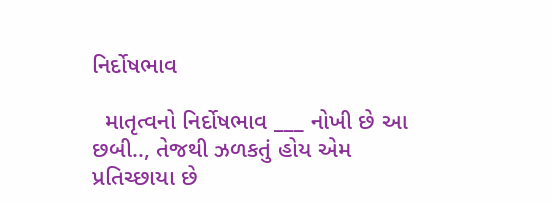નિર્દોષભાવ

  માતૃત્વનો નિર્દોષભાવ ___ નોખી છે આ છબી.., તેજથી ઝળકતું હોય એમ પ્રતિચ્છાયા છે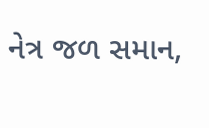નેત્ર જળ સમાન,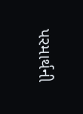પરમાર્થની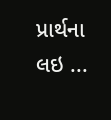પ્રાર્થના લઇ ...